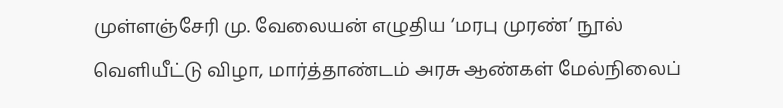முள்ளஞ்சேரி மு. வேலையன் எழுதிய ‘மரபு முரண்’ நூல் வெளியீட்டு விழா, மார்த்தாண்டம் அரசு ஆண்கள் மேல்நிலைப்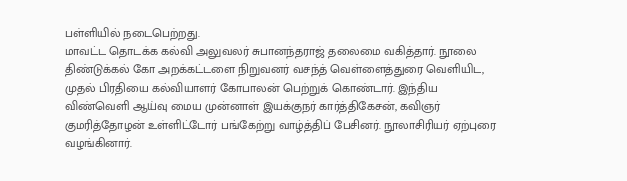பள்ளியில் நடைபெற்றது.
மாவட்ட தொடக்க கல்வி அலுவலர் சுபானந்தராஜ் தலைமை வகித்தார். நூலை திண்டுக்கல் கோ அறக்கட்டளை நிறுவனர் வசந்த் வெள்ளைத்துரை வெளியிட, முதல் பிரதியை கல்வியாளர் கோபாலன் பெற்றுக் கொண்டார். இந்திய விண்வெளி ஆய்வு மைய முன்னாள் இயக்குநர் கார்த்திகேசன், கவிஞர் குமரித்தோழன் உள்ளிட்டோர் பங்கேற்று வாழ்த்திப் பேசினர். நூலாசிரியர் ஏற்புரை வழங்கினார்.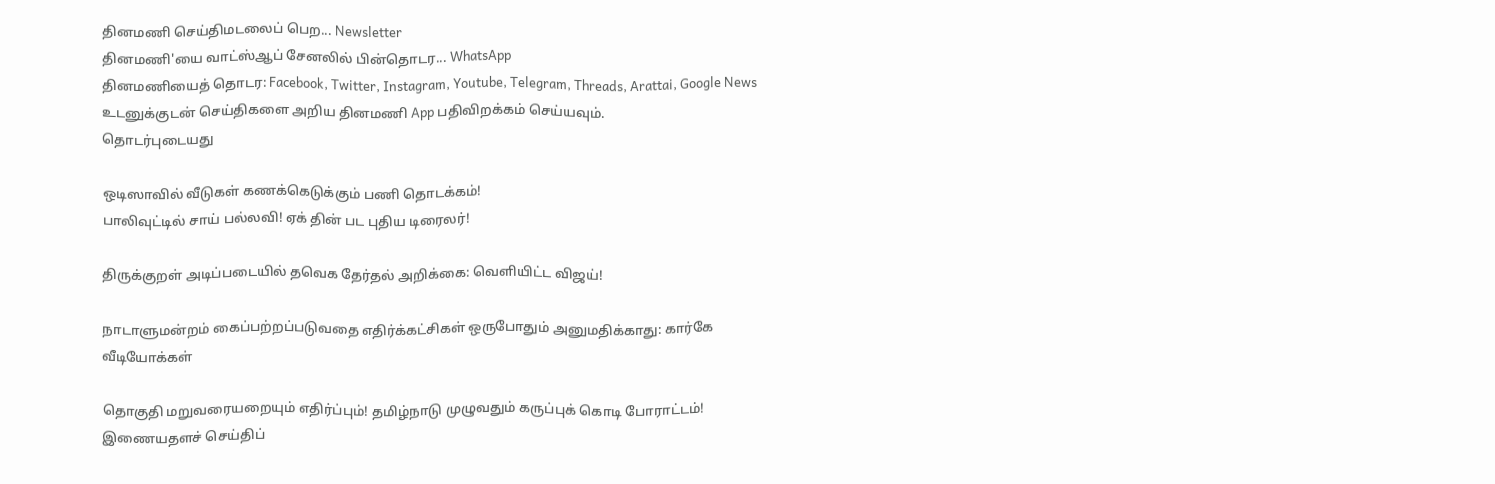தினமணி செய்திமடலைப் பெற... Newsletter
தினமணி'யை வாட்ஸ்ஆப் சேனலில் பின்தொடர... WhatsApp
தினமணியைத் தொடர: Facebook, Twitter, Instagram, Youtube, Telegram, Threads, Arattai, Google News
உடனுக்குடன் செய்திகளை அறிய தினமணி App பதிவிறக்கம் செய்யவும்.
தொடர்புடையது

ஒடிஸாவில் வீடுகள் கணக்கெடுக்கும் பணி தொடக்கம்!
பாலிவுட்டில் சாய் பல்லவி! ஏக் தின் பட புதிய டிரைலர்!

திருக்குறள் அடிப்படையில் தவெக தேர்தல் அறிக்கை: வெளியிட்ட விஜய்!

நாடாளுமன்றம் கைப்பற்றப்படுவதை எதிர்க்கட்சிகள் ஒருபோதும் அனுமதிக்காது: கார்கே
வீடியோக்கள்

தொகுதி மறுவரையறையும் எதிர்ப்பும்! தமிழ்நாடு முழுவதும் கருப்புக் கொடி போராட்டம்!
இணையதளச் செய்திப்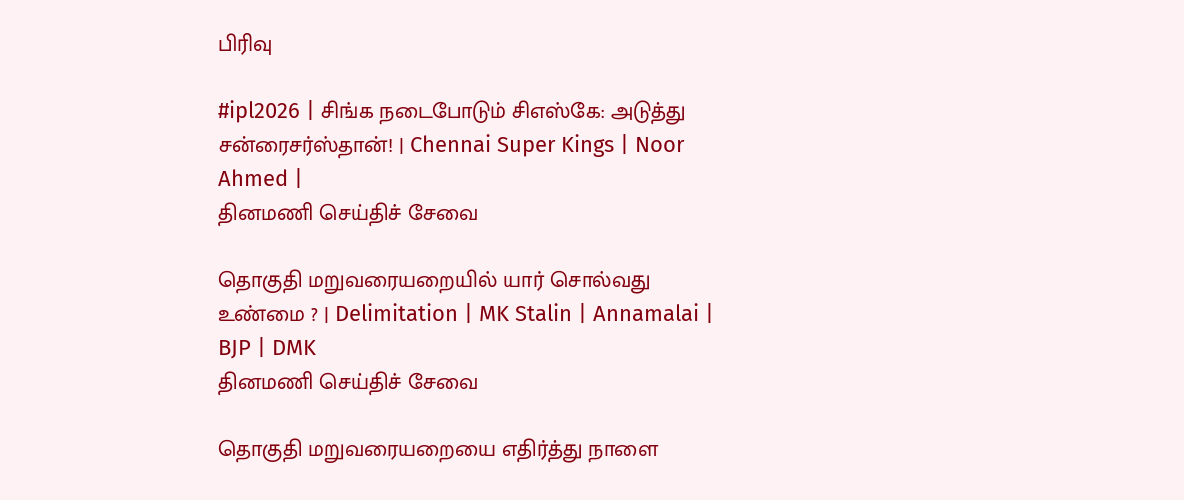பிரிவு

#ipl2026 | சிங்க நடைபோடும் சிஎஸ்கே: அடுத்து சன்ரைசர்ஸ்தான்! | Chennai Super Kings | Noor Ahmed |
தினமணி செய்திச் சேவை

தொகுதி மறுவரையறையில் யார் சொல்வது உண்மை ? | Delimitation | MK Stalin | Annamalai | BJP | DMK
தினமணி செய்திச் சேவை

தொகுதி மறுவரையறையை எதிர்த்து நாளை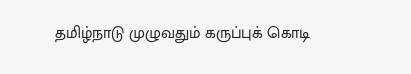தமிழ்நாடு முழுவதும் கருப்புக் கொடி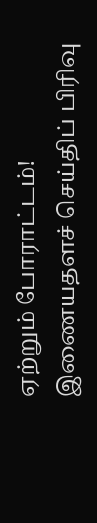ஏற்றும் போராட்டம்!
இணையதளச் செய்திப் பிரிவு